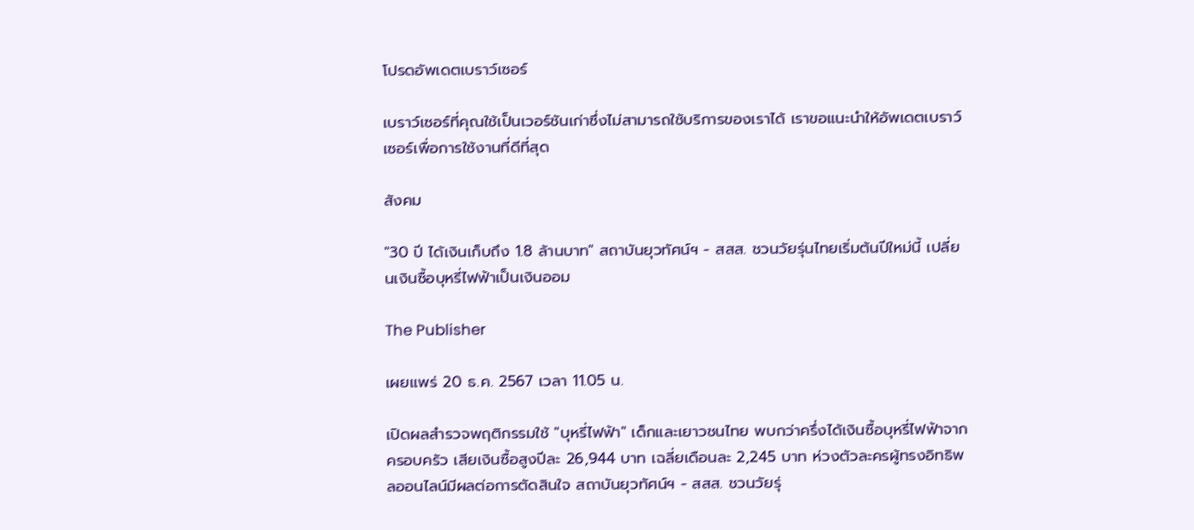โปรดอัพเดตเบราว์เซอร์

เบราว์เซอร์ที่คุณใช้เป็นเวอร์ชันเก่าซึ่งไม่สามารถใช้บริการของเราได้ เราขอแนะนำให้อัพเดตเบราว์เซอร์เพื่อการใช้งานที่ดีที่สุด

สังคม

"30 ปี ได้เงินเก็บถึง 1.8 ล้านบาท" สถาบันยุวทัศน์ฯ - สสส. ชวนวัยรุ่นไทยเริ่มต้นปีใหม่นี้ เปลี่ยนเงินซื้อบุหรี่ไฟฟ้าเป็นเงินออม

The Publisher

เผยแพร่ 20 ธ.ค. 2567 เวลา 11.05 น.

เปิดผลสำรวจพฤติกรรมใช้ "บุหรี่ไฟฟ้า" เด็กและเยาวชนไทย พบกว่าครึ่งได้เงินซื้อบุหรี่ไฟฟ้าจากครอบครัว เสียเงินซื้อสูงปีละ 26,944 บาท เฉลี่ยเดือนละ 2,245 บาท ห่วงตัวละครผู้ทรงอิทธิพลออนไลน์มีผลต่อการตัดสินใจ สถาบันยุวทัศน์ฯ - สสส. ชวนวัยรุ่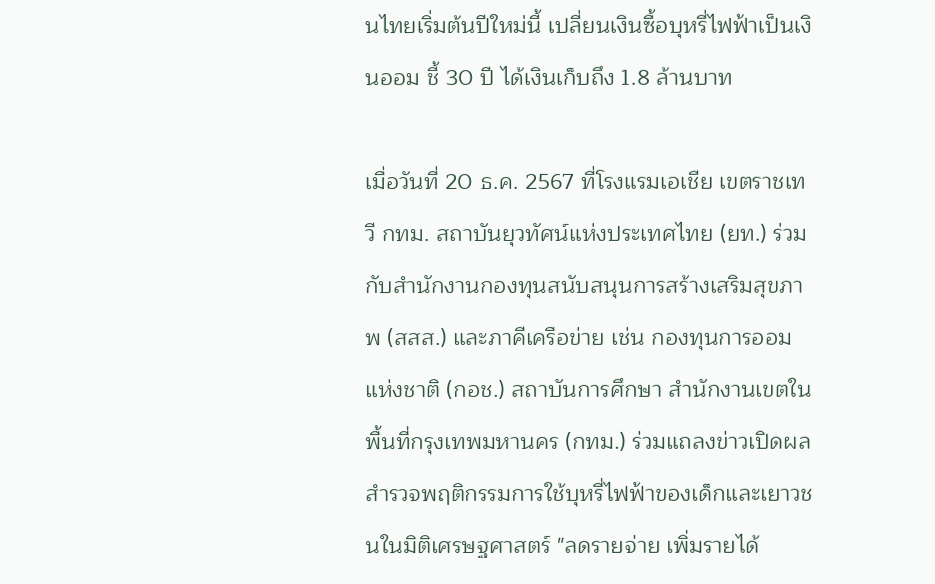นไทยเริ่มต้นปีใหม่นี้ เปลี่ยนเงินซื้อบุหรี่ไฟฟ้าเป็นเงินออม ชี้ 30 ปี ได้เงินเก็บถึง 1.8 ล้านบาท

เมื่อวันที่ 20 ธ.ค. 2567 ที่โรงแรมเอเชีย เขตราชเทวี กทม. สถาบันยุวทัศน์แห่งประเทศไทย (ยท.) ร่วมกับสำนักงานกองทุนสนับสนุนการสร้างเสริมสุขภาพ (สสส.) และภาคีเครือข่าย เช่น กองทุนการออมแห่งชาติ (กอช.) สถาบันการศึกษา สำนักงานเขตในพื้นที่กรุงเทพมหานคร (กทม.) ร่วมแถลงข่าวเปิดผลสำรวจพฤติกรรมการใช้บุหรี่ไฟฟ้าของเด็กและเยาวชนในมิติเศรษฐศาสตร์ "ลดรายจ่าย เพิ่มรายได้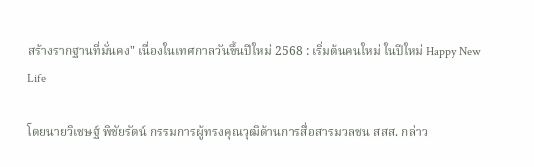สร้างรากฐานที่มั่นคง" เนื่องในเทศกาลวันขึ้นปีใหม่ 2568 : เริ่มต้นคนใหม่ ในปีใหม่ Happy New Life

โดยนายวิเชษฐ์ พิชัยรัตน์ กรรมการผู้ทรงคุณวุฒิด้านการสื่อสารมวลชน สสส. กล่าว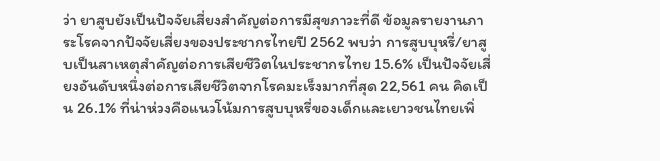ว่า ยาสูบยังเป็นปัจจัยเสี่ยงสำคัญต่อการมีสุขภาวะที่ดี ข้อมูลรายงานภาระโรคจากปัจจัยเสี่ยงของประชากรไทยปี 2562 พบว่า การสูบบุหรี่/ยาสูบเป็นสาเหตุสำคัญต่อการเสียชีวิตในประชากรไทย 15.6% เป็นปัจจัยเสี่ยงอันดับหนึ่งต่อการเสียชีวิตจากโรคมะเร็งมากที่สุด 22,561 คน คิดเป็น 26.1% ที่น่าห่วงคือแนวโน้มการสูบบุหรี่ของเด็กและเยาวชนไทยเพิ่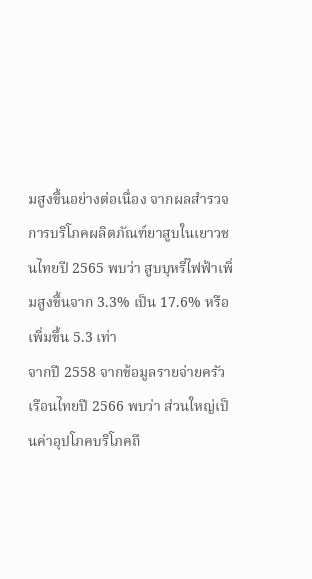มสูงขึ้นอย่างต่อเนื่อง จากผลสำรวจการบริโภคผลิตภัณฑ์ยาสูบในเยาวชนไทยปี 2565 พบว่า สูบบุหรี่ไฟฟ้าเพิ่มสูงขึ้นจาก 3.3% เป็น 17.6% หรือเพิ่มขึ้น 5.3 เท่า
จากปี 2558 จากข้อมูลรายจ่ายครัวเรือนไทยปี 2566 พบว่า ส่วนใหญ่เป็นค่าอุปโภคบริโภคถึ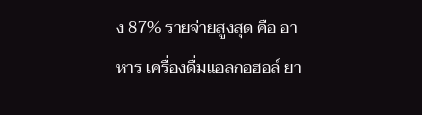ง 87% รายจ่ายสูงสุด คือ อาหาร เครื่องดื่มแอลกอฮอล์ ยา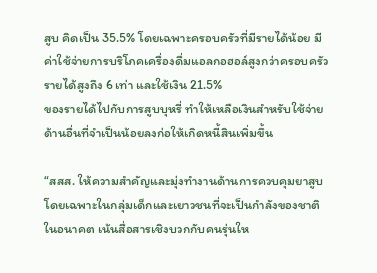สูบ คิดเป็น 35.5% โดยเฉพาะครอบครัวที่มีรายได้น้อย มีค่าใช้จ่ายการบริโภคเครื่องดื่มแอลกอฮอล์สูงกว่าครอบครัวรายได้สูงถึง 6 เท่า และใช้เงิน 21.5%
ของรายได้ไปกับการสูบบุหรี่ ทำให้เหลือเงินสำหรับใช้จ่ายด้านอื่นที่จำเป็นน้อยลงก่อให้เกิดหนี้สินเพิ่มขึ้น

“สสส. ให้ความสำคัญและมุ่งทำงานด้านการควบคุมยาสูบ โดยเฉพาะในกลุ่มเด็กและเยาวชนที่จะเป็นกำลังของชาติในอนาคต เน้นสื่อสารเชิงบวกกับคนรุ่นให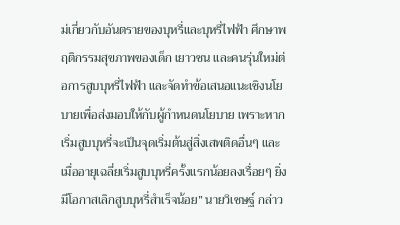ม่เกี่ยวกับอันตรายของบุหรี่และบุหรี่ไฟฟ้า ศึกษาพฤติกรรมสุขภาพของเด็ก เยาวชน และคนรุ่นใหม่ต่อการสูบบุหรี่ไฟฟ้า และจัดทำข้อเสนอแนะเชิงนโยบายเพื่อส่งมอบให้กับผู้กำหนดนโยบาย เพราะหากเริ่มสูบบุหรี่จะเป็นจุดเริ่มต้นสู่สิ่งเสพติดอื่นๆ และเมื่ออายุเฉลี่ยเริ่มสูบบุหรี่ครั้งแรกน้อยลงเรื่อยๆ ยิ่งมีโอกาสเลิกสูบบุหรี่สำเร็จน้อย” นายวิเชษฐ์ กล่าว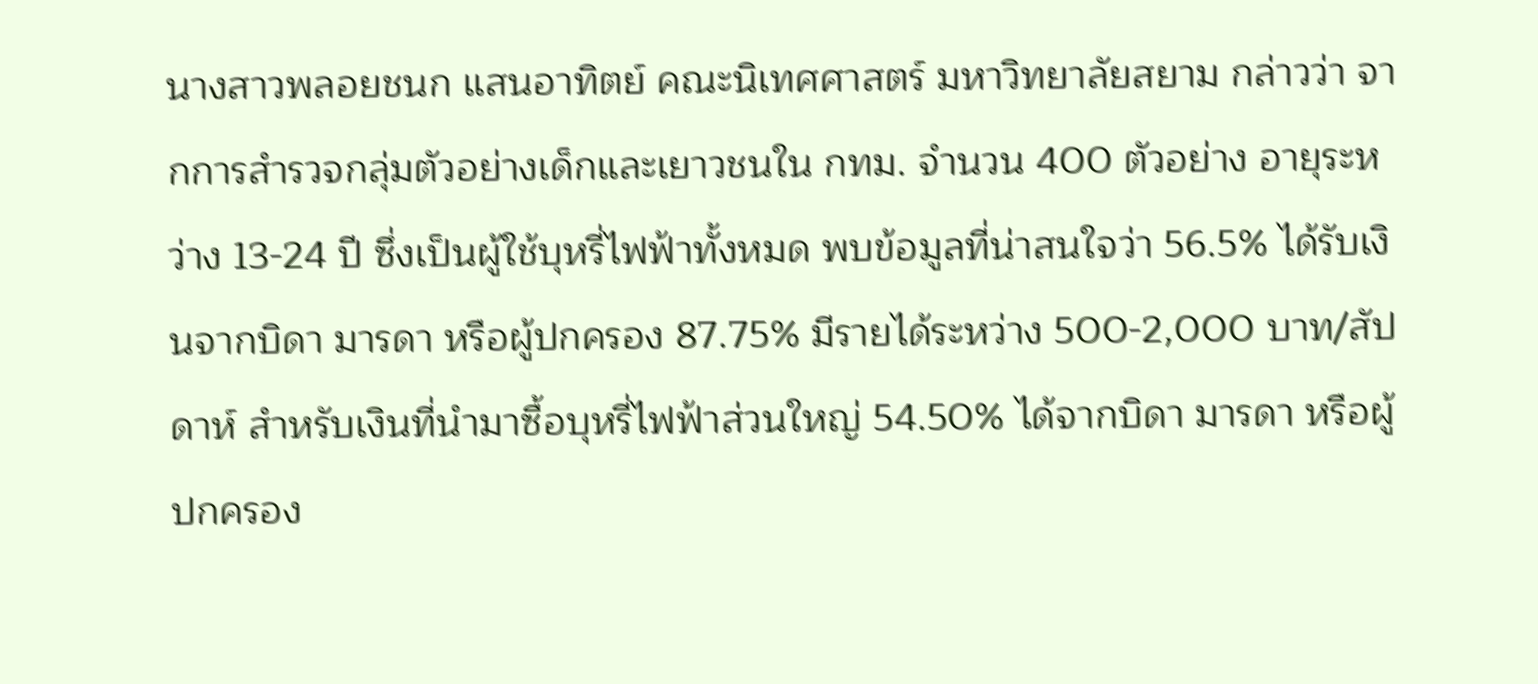นางสาวพลอยชนก แสนอาทิตย์ คณะนิเทศศาสตร์ มหาวิทยาลัยสยาม กล่าวว่า จากการสำรวจกลุ่มตัวอย่างเด็กและเยาวชนใน กทม. จำนวน 400 ตัวอย่าง อายุระหว่าง 13-24 ปี ซึ่งเป็นผู้ใช้บุหรี่ไฟฟ้าทั้งหมด พบข้อมูลที่น่าสนใจว่า 56.5% ได้รับเงินจากบิดา มารดา หรือผู้ปกครอง 87.75% มีรายได้ระหว่าง 500-2,000 บาท/สัปดาห์ สำหรับเงินที่นำมาซื้อบุหรี่ไฟฟ้าส่วนใหญ่ 54.50% ได้จากบิดา มารดา หรือผู้ปกครอง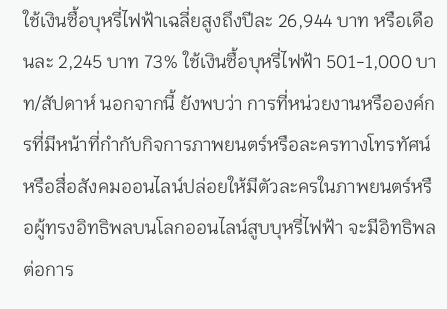ใช้เงินซื้อบุหรี่ไฟฟ้าเฉลี่ยสูงถึงปีละ 26,944 บาท หรือเดือนละ 2,245 บาท 73% ใช้เงินซื้อบุหรี่ไฟฟ้า 501-1,000 บาท/สัปดาห์ นอกจากนี้ ยังพบว่า การที่หน่วยงานหรือองค์กรที่มีหน้าที่กำกับกิจการภาพยนตร์หรือละครทางโทรทัศน์หรือสื่อสังคมออนไลน์ปล่อยให้มีตัวละครในภาพยนตร์หรือผู้ทรงอิทธิพลบนโลกออนไลน์สูบบุหรี่ไฟฟ้า จะมีอิทธิพลต่อการ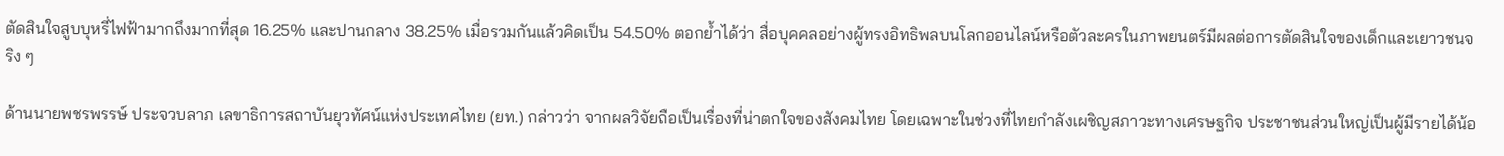ตัดสินใจสูบบุหรี่ไฟฟ้ามากถึงมากที่สุด 16.25% และปานกลาง 38.25% เมื่อรวมกันแล้วคิดเป็น 54.50% ตอกย้ำได้ว่า สื่อบุคคลอย่างผู้ทรงอิทธิพลบนโลกออนไลน์หรือตัวละครในภาพยนตร์มีผลต่อการตัดสินใจของเด็กและเยาวชนจริง ๆ

ด้านนายพชรพรรษ์ ประจวบลาภ เลขาธิการสถาบันยุวทัศน์แห่งประเทศไทย (ยท.) กล่าวว่า จากผลวิจัยถือเป็นเรื่องที่น่าตกใจของสังคมไทย โดยเฉพาะในช่วงที่ไทยกำลังเผชิญสภาวะทางเศรษฐกิจ ประชาชนส่วนใหญ่เป็นผู้มีรายได้น้อ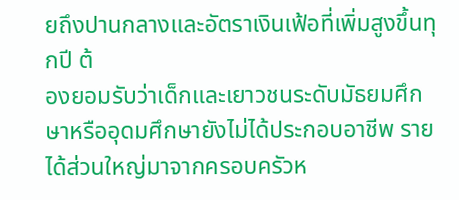ยถึงปานกลางและอัตราเงินเฟ้อที่เพิ่มสูงขึ้นทุกปี ต้
องยอมรับว่าเด็กและเยาวชนระดับมัธยมศึกษาหรืออุดมศึกษายังไม่ได้ประกอบอาชีพ รายได้ส่วนใหญ่มาจากครอบครัวห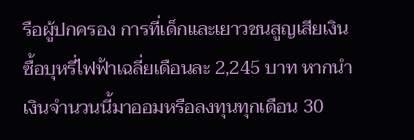รือผู้ปกครอง การที่เด็กและเยาวชนสูญเสียเงินซื้อบุหรี่ไฟฟ้าเฉลี่ยเดือนละ 2,245 บาท หากนำเงินจำนวนนี้มาออมหรือลงทุนทุกเดือน 30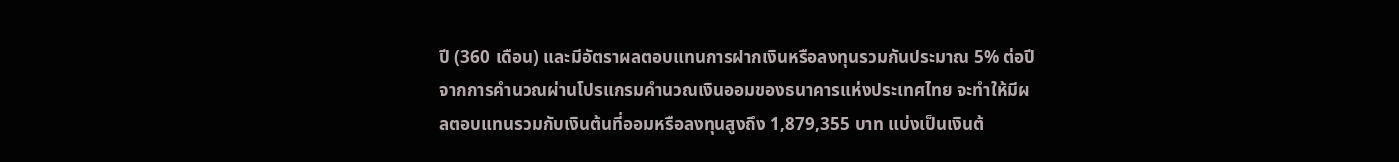ปี (360 เดือน) และมีอัตราผลตอบแทนการฝากเงินหรือลงทุนรวมกันประมาณ 5% ต่อปี จากการคำนวณผ่านโปรแกรมคำนวณเงินออมของธนาคารแห่งประเทศไทย จะทำให้มีผลตอบแทนรวมกับเงินต้นที่ออมหรือลงทุนสูงถึง 1,879,355 บาท แบ่งเป็นเงินต้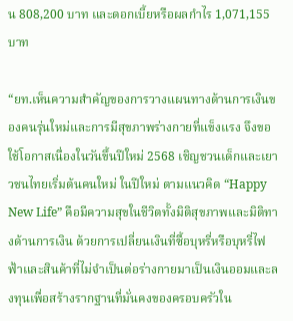น 808,200 บาท และดอกเบี้ยหรือผลกำไร 1,071,155 บาท

“ยท.เห็นความสำคัญของการวางแผนทางด้านการเงินของคนรุ่นใหม่และการมีสุขภาพร่างกายที่แข็งแรง จึงขอใช้โอกาสเนื่องในวันขึ้นปีใหม่ 2568 เชิญชวนเด็กและเยาวชนไทยเริ่มต้นคนใหม่ ในปีใหม่ ตามแนวคิด “Happy New Life” คือมีความสุขในชีวิตทั้งมิติสุขภาพและมิติทางด้านการเงิน ด้วยการเปลี่ยนเงินที่ซื้อบุหรี่หรือบุหรี่ไฟฟ้าและสินค้าที่ไม่จำเป็นต่อร่างกายมาเป็นเงินออมและลงทุนเพื่อสร้างรากฐานที่มั่นคงของครอบครัวใน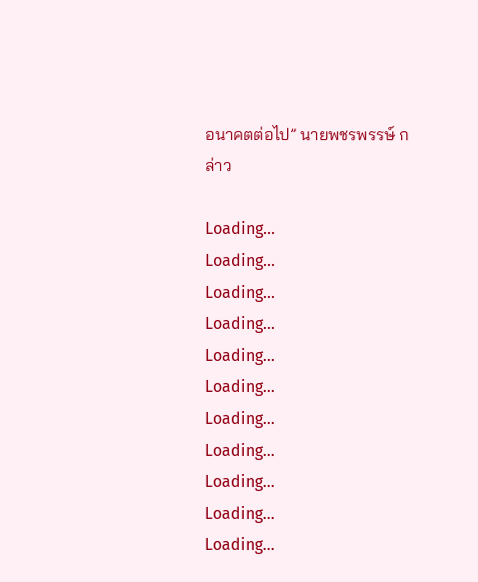อนาคตต่อไป” นายพชรพรรษ์ กล่าว

Loading...
Loading...
Loading...
Loading...
Loading...
Loading...
Loading...
Loading...
Loading...
Loading...
Loading...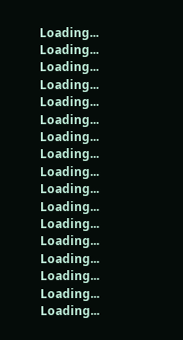Loading...
Loading...
Loading...
Loading...
Loading...
Loading...
Loading...
Loading...
Loading...
Loading...
Loading...
Loading...
Loading...
Loading...
Loading...
Loading...
Loading...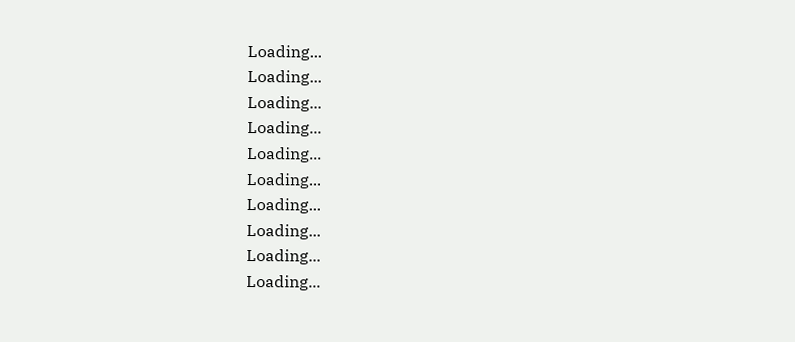Loading...
Loading...
Loading...
Loading...
Loading...
Loading...
Loading...
Loading...
Loading...
Loading...